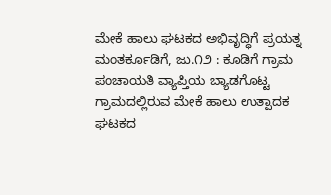ಮೇಕೆ ಹಾಲು ಘಟಕದ ಅಭಿವೃದ್ಧಿಗೆ ಪ್ರಯತ್ನ ಮಂತರ್ಕೂಡಿಗೆ, ಜು.೧೨ : ಕೂಡಿಗೆ ಗ್ರಾಮ ಪಂಚಾಯತಿ ವ್ಯಾಪ್ತಿಯ ಬ್ಯಾಡಗೊಟ್ಟ ಗ್ರಾಮದಲ್ಲಿರುವ ಮೇಕೆ ಹಾಲು ಉತ್ಪಾದಕ ಘಟಕದ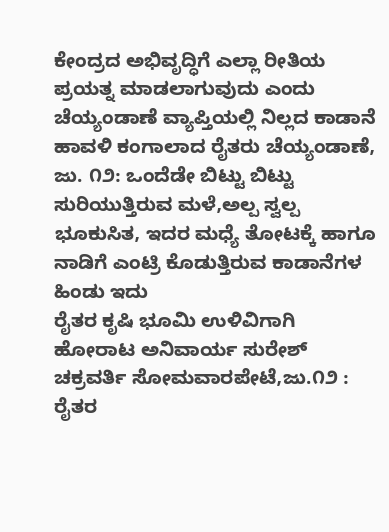ಕೇಂದ್ರದ ಅಭಿವೃದ್ಧಿಗೆ ಎಲ್ಲಾ ರೀತಿಯ ಪ್ರಯತ್ನ ಮಾಡಲಾಗುವುದು ಎಂದು
ಚೆಯ್ಯಂಡಾಣೆ ವ್ಯಾಪ್ತಿಯಲ್ಲಿ ನಿಲ್ಲದ ಕಾಡಾನೆ ಹಾವಳಿ ಕಂಗಾಲಾದ ರೈತರು ಚೆಯ್ಯಂಡಾಣೆ, ಜು. ೧೨: ಒಂದೆಡೇ ಬಿಟ್ಟು ಬಿಟ್ಟು ಸುರಿಯುತ್ತಿರುವ ಮಳೆ,ಅಲ್ಪ ಸ್ವಲ್ಪ ಭೂಕುಸಿತ, ಇದರ ಮಧ್ಯೆ ತೋಟಕ್ಕೆ ಹಾಗೂ ನಾಡಿಗೆ ಎಂಟ್ರಿ ಕೊಡುತ್ತಿರುವ ಕಾಡಾನೆಗಳ ಹಿಂಡು ಇದು
ರೈತರ ಕೃಷಿ ಭೂಮಿ ಉಳಿವಿಗಾಗಿ ಹೋರಾಟ ಅನಿವಾರ್ಯ ಸುರೇಶ್ ಚಕ್ರವರ್ತಿ ಸೋಮವಾರಪೇಟೆ,ಜು.೧೨ : ರೈತರ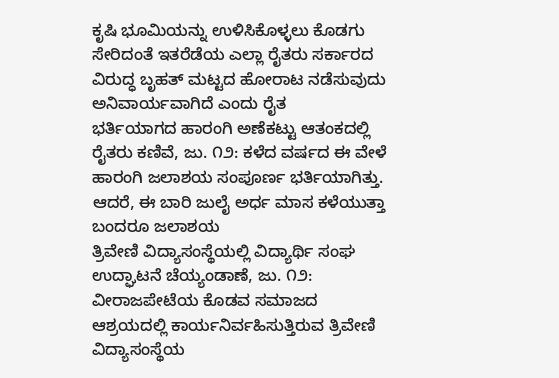ಕೃಷಿ ಭೂಮಿಯನ್ನು ಉಳಿಸಿಕೊಳ್ಳಲು ಕೊಡಗು ಸೇರಿದಂತೆ ಇತರೆಡೆಯ ಎಲ್ಲಾ ರೈತರು ಸರ್ಕಾರದ ವಿರುದ್ಧ ಬೃಹತ್ ಮಟ್ಟದ ಹೋರಾಟ ನಡೆಸುವುದು ಅನಿವಾರ್ಯವಾಗಿದೆ ಎಂದು ರೈತ
ಭರ್ತಿಯಾಗದ ಹಾರಂಗಿ ಅಣೆಕಟ್ಟು ಆತಂಕದಲ್ಲಿ ರೈತರು ಕಣಿವೆ, ಜು. ೧೨: ಕಳೆದ ವರ್ಷದ ಈ ವೇಳೆ ಹಾರಂಗಿ ಜಲಾಶಯ ಸಂಪೂರ್ಣ ಭರ್ತಿಯಾಗಿತ್ತು. ಆದರೆ, ಈ ಬಾರಿ ಜುಲೈ ಅರ್ಧ ಮಾಸ ಕಳೆಯುತ್ತಾ ಬಂದರೂ ಜಲಾಶಯ
ತ್ರಿವೇಣಿ ವಿದ್ಯಾಸಂಸ್ಥೆಯಲ್ಲಿ ವಿದ್ಯಾರ್ಥಿ ಸಂಘ ಉದ್ಘಾಟನೆ ಚೆಯ್ಯಂಡಾಣೆ, ಜು. ೧೨: ವೀರಾಜಪೇಟೆಯ ಕೊಡವ ಸಮಾಜದ ಆಶ್ರಯದಲ್ಲಿ ಕಾರ್ಯನಿರ್ವಹಿಸುತ್ತಿರುವ ತ್ರಿವೇಣಿ ವಿದ್ಯಾಸಂಸ್ಥೆಯ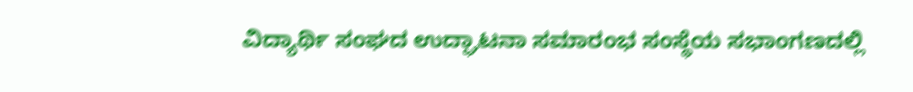ವಿದ್ಯಾರ್ಥಿ ಸಂಘದ ಉದ್ಘಾಟನಾ ಸಮಾರಂಭ ಸಂಸ್ಥೆಯ ಸಭಾಂಗಣದಲ್ಲಿ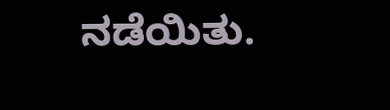ನಡೆಯಿತು.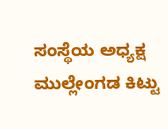ಸಂಸ್ಥೆಯ ಅಧ್ಯಕ್ಷ ಮುಲ್ಲೇಂಗಡ ಕಿಟ್ಟು